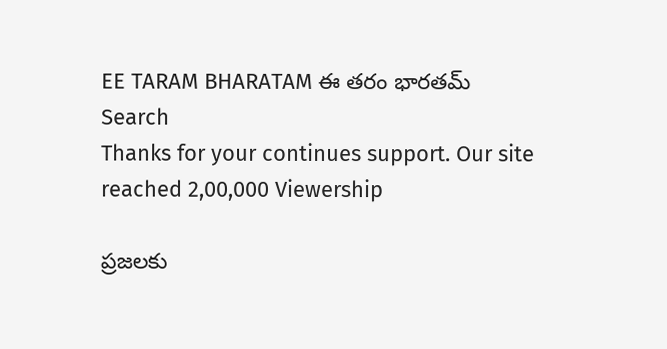EE TARAM BHARATAM ఈ తరం భారతమ్
Search
Thanks for your continues support. Our site reached 2,00,000 Viewership

ప్రజలకు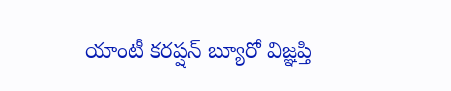యాంటీ కరప్షన్ బ్యూరో విజ్ఞప్తి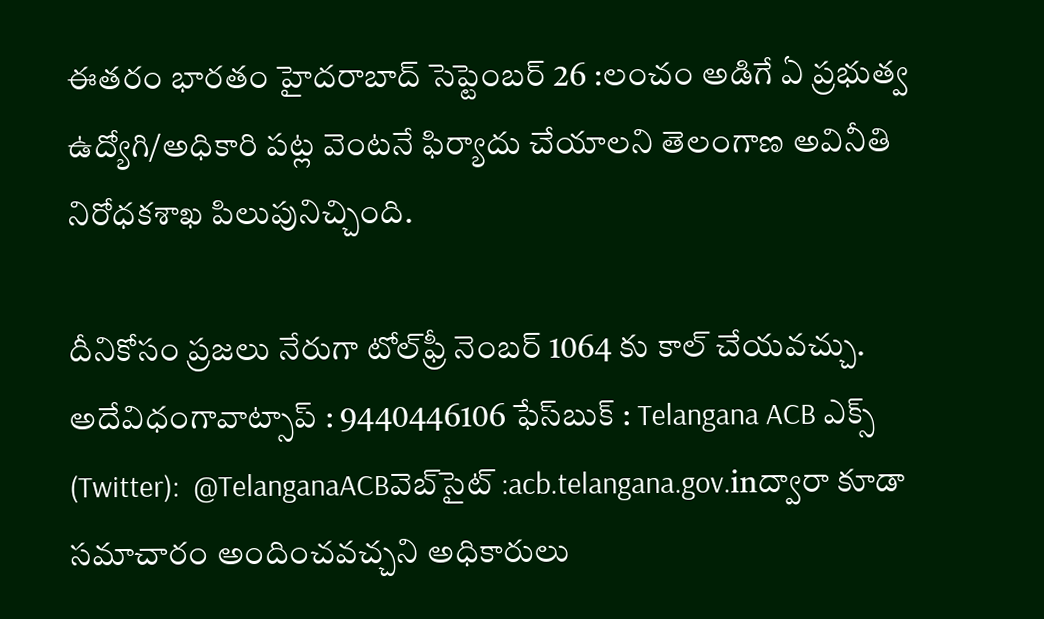ఈతరం భారతం హైదరాబాద్ సెప్టెంబర్ 26 :లంచం అడిగే ఏ ప్రభుత్వ ఉద్యోగి/అధికారి పట్ల వెంటనే ఫిర్యాదు చేయాలని తెలంగాణ అవినీతి నిరోధకశాఖ పిలుపునిచ్చింది.

దీనికోసం ప్రజలు నేరుగా టోల్‌ఫ్రీ నెంబర్ 1064 కు కాల్ చేయవచ్చు. అదేవిధంగావాట్సాప్ : 9440446106 ఫేస్‌బుక్ : Telangana ACB ఎక్స్ (Twitter):  @TelanganaACBవెబ్‌సైట్ :acb.telangana.gov.inద్వారా కూడా సమాచారం అందించవచ్చని అధికారులు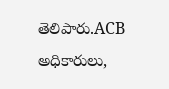తెలిపారు.ACB అధికారులు,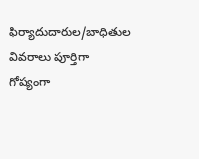ఫిర్యాదుదారుల/బాధితుల వివరాలు పూర్తిగా గోప్యంగా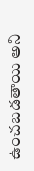ఉంచబడతాయి అని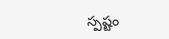స్పష్టం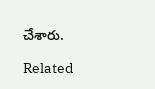చేశారు.

Related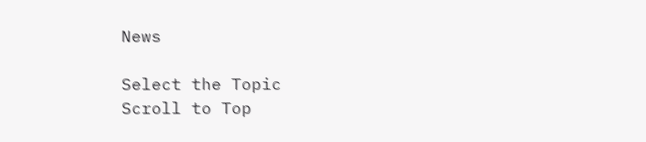News

Select the Topic
Scroll to Top